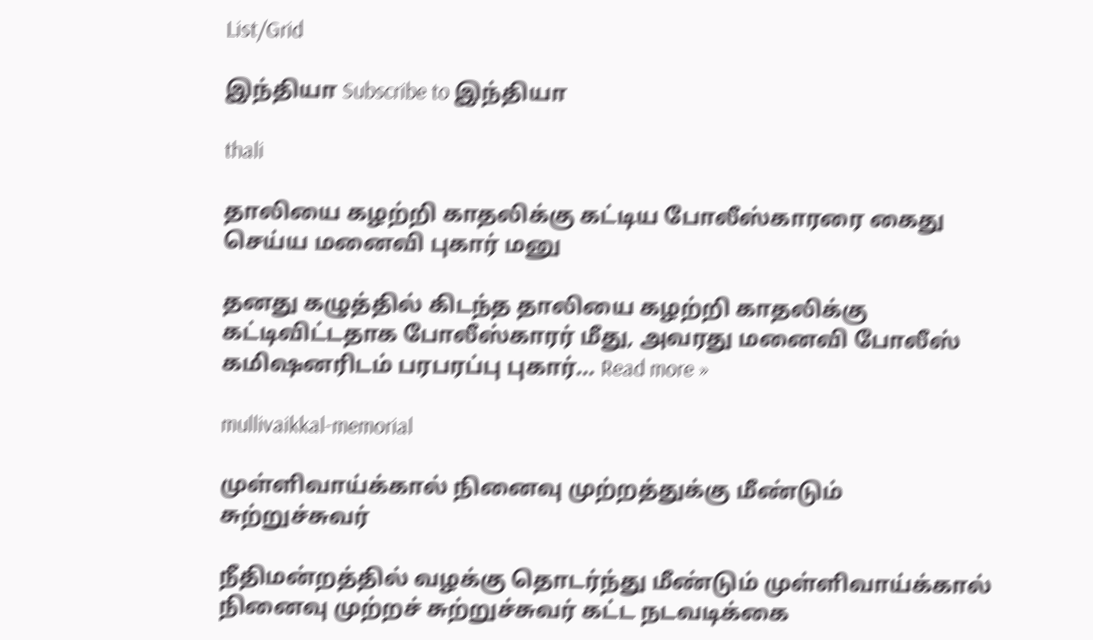List/Grid

இந்தியா Subscribe to இந்தியா

thali

தாலியை கழற்றி காதலிக்கு கட்டிய போலீஸ்காரரை கைது செய்ய மனைவி புகார் மனு

தனது கழுத்தில் கிடந்த தாலியை கழற்றி காதலிக்கு கட்டிவிட்டதாக போலீஸ்காரர் மீது, அவரது மனைவி போலீஸ் கமிஷனரிடம் பரபரப்பு புகார்… Read more »

mullivaikkal-memorial

முள்ளிவாய்க்கால் நினைவு முற்றத்துக்கு மீண்டும் சுற்றுச்சுவர்

நீதிமன்றத்தில் வழக்கு தொடர்ந்து மீண்டும் முள்ளிவாய்க்கால் நினைவு முற்றச் சுற்றுச்சுவர் கட்ட நடவடிக்கை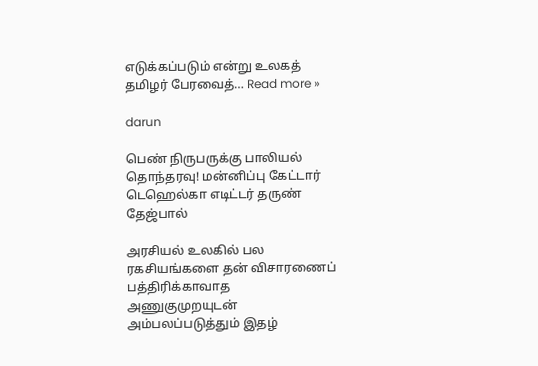எடுக்கப்படும் என்று உலகத் தமிழர் பேரவைத்… Read more »

darun

பெண் நிருபருக்கு பாலியல் தொந்தரவு! மன்னிப்பு கேட்டார் டெஹெல்கா எடிட்டர் தருண் தேஜ்பால்

அரசியல் உலகில் பல ரகசியங்களை தன் விசாரணைப் பத்திரிக்காவாத அணுகுமுறயுடன் அம்பலப்படுத்தும் இதழ்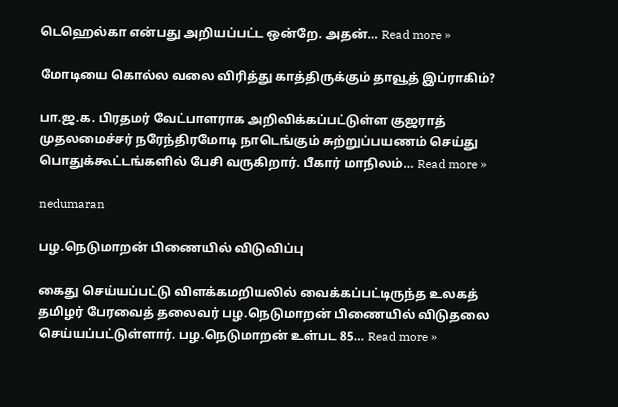டெஹெல்கா என்பது அறியப்பட்ட ஒன்றே. அதன்… Read more »

மோடியை கொல்ல வலை விரித்து காத்திருக்கும் தாவூத் இப்ராகிம்?

பா.ஜ.க. பிரதமர் வேட்பாளராக அறிவிக்கப்பட்டுள்ள குஜராத் முதலமைச்சர் நரேந்திரமோடி நாடெங்கும் சுற்றுப்பயணம் செய்து பொதுக்கூட்டங்களில் பேசி வருகிறார். பீகார் மாநிலம்… Read more »

nedumaran

பழ.நெடுமாறன் பிணையில் விடுவிப்பு

கைது செய்யப்பட்டு விளக்கமறியலில் வைக்கப்பட்டிருந்த உலகத் தமிழர் பேரவைத் தலைவர் பழ.நெடுமாறன் பிணையில் விடுதலை செய்யப்பட்டுள்ளார். பழ.நெடுமாறன் உள்பட 85… Read more »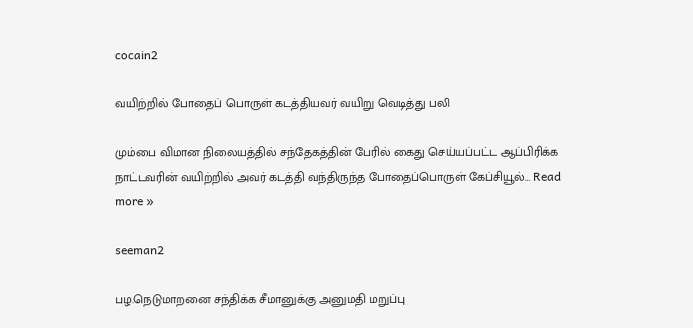cocain2

வயிற்றில் போதைப் பொருள் கடத்தியவர் வயிறு வெடித்து பலி

மும்பை விமான நிலையத்தில் சந்தேகத்தின் பேரில் கைது செய்யப்பட்ட ஆப்பிரிக்க நாட்டவரின் வயிற்றில் அவர் கடத்தி வந்திருந்த போதைப்பொருள் கேப்சியூல்… Read more »

seeman2

பழ.நெடுமாறனை சந்திக்க சீமானுக்கு அனுமதி மறுப்பு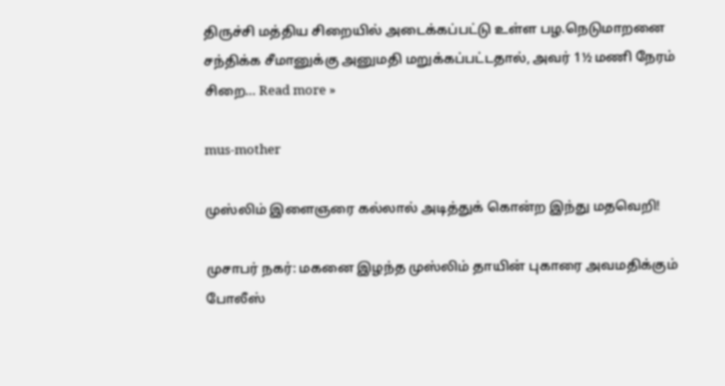திருச்சி மத்திய சிறையில் அடைக்கப்பட்டு உள்ள பழ.நெடுமாறனை சந்திக்க சீமானுக்கு அனுமதி மறுக்கப்பட்டதால், அவர் 1½ மணி நேரம் சிறை… Read more »

mus-mother

முஸ்லிம் இளைஞரை கல்லால் அடித்துக் கொன்ற இந்து மதவெறி!

முசாபர் நகர்: மகனை இழந்த முஸ்லிம் தாயின் புகாரை அவமதிக்கும் போலீஸ்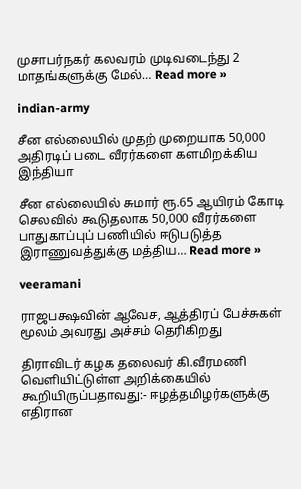முசாபர்நகர் கலவரம் முடிவடைந்து 2 மாதங்களுக்கு மேல்… Read more »

indian-army

சீன எல்லையில் முதற் முறையாக 50,000 அதிரடிப் படை வீரர்களை களமிறக்கிய இந்தியா

சீன எல்லையில் சுமார் ரூ.65 ஆயிரம் கோடி செலவில் கூடுதலாக 50,000 வீரர்களை பாதுகாப்புப் பணியில் ஈடுபடுத்த இராணுவத்துக்கு மத்திய… Read more »

veeramani

ராஜபக்ஷவின் ஆவேச, ஆத்திரப் பேச்சுகள் மூலம் அவரது அச்சம் தெரிகிறது

திராவிடர் கழக தலைவர் கி.வீரமணி வெளியிட்டுள்ள அறிக்கையில் கூறியிருப்பதாவது:- ஈழத்தமிழர்களுக்கு எதிரான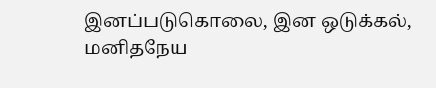இனப்படுகொலை, இன ஒடுக்கல், மனிதநேய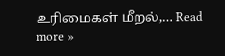உரிமைகள் மீறல்,… Read more »